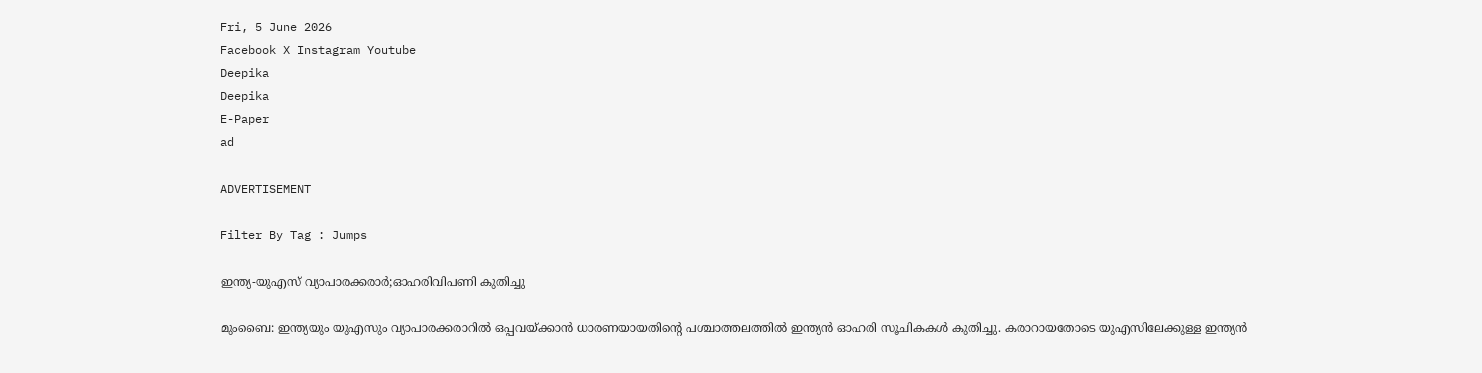Fri, 5 June 2026
Facebook X Instagram Youtube
Deepika
Deepika
E-Paper
ad

ADVERTISEMENT

Filter By Tag : Jumps

ഇന്ത്യ-യുഎസ് വ്യാപാരക്കരാർ;ഓഹരിവിപണി കുതിച്ചു

മുംബൈ: ഇന്ത്യയും യുഎസും വ്യാപാരക്കരാറിൽ ഒപ്പവയ്ക്കാൻ ധാരണയായതിന്‍റെ പശ്ചാത്തലത്തിൽ ഇന്ത്യൻ ഓഹരി സൂചികകൾ കുതിച്ചു. കരാറായതോടെ യുഎസിലേക്കുള്ള ഇന്ത്യൻ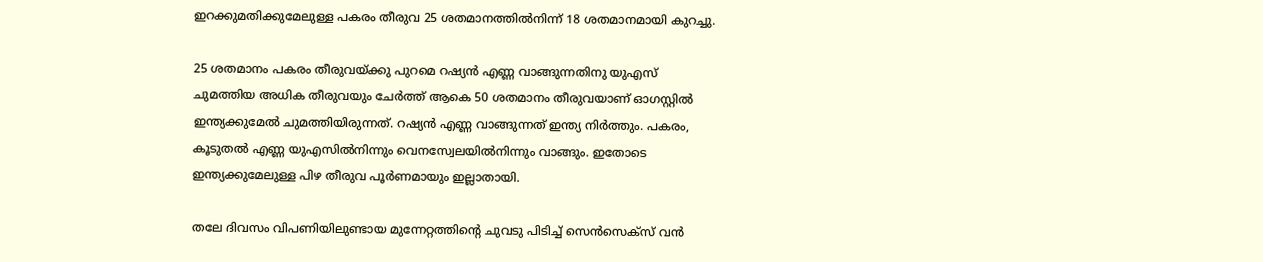ഇറക്കുമതിക്കുമേലുള്ള പകരം തീരുവ 25 ശതമാനത്തിൽനിന്ന് 18 ശതമാനമായി കുറച്ചു.

25 ശതമാനം പകരം തീരുവയ്ക്കു പുറമെ റഷ്യൻ എണ്ണ വാങ്ങുന്നതിനു യുഎസ് ചുമത്തിയ അധിക തീരുവയും ചേർത്ത് ആകെ 50 ശതമാനം തീരുവയാണ് ഓഗസ്റ്റിൽ ഇന്ത്യക്കുമേൽ ചുമത്തിയിരുന്നത്. റഷ്യൻ എണ്ണ വാങ്ങുന്നത് ഇന്ത്യ നിർത്തും. പകരം, കൂടുതൽ എണ്ണ യുഎസിൽനിന്നും വെനസ്വേലയിൽനിന്നും വാങ്ങും. ഇതോടെ ഇന്ത്യക്കുമേലുള്ള പിഴ തീരുവ പൂർണമായും ഇല്ലാതായി.

തലേ ദിവസം വിപണിയിലുണ്ടായ മുന്നേറ്റത്തിന്‍റെ ചുവടു പിടിച്ച് സെൻസെക്സ് വൻ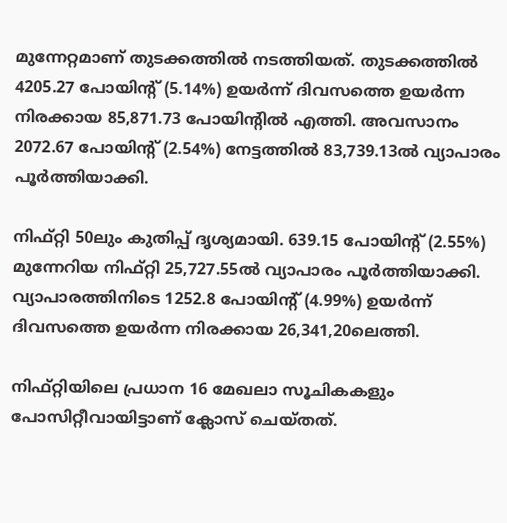മുന്നേറ്റമാണ് തുടക്കത്തിൽ നടത്തിയത്. തുടക്കത്തിൽ 4205.27 പോയിന്‍റ് (5.14%) ഉയർന്ന് ദിവസത്തെ ഉയർന്ന നിരക്കായ 85,871.73 പോയിന്‍റിൽ എത്തി. അവസാനം 2072.67 പോയിന്‍റ് (2.54%) നേട്ടത്തിൽ 83,739.13ൽ വ്യാപാരം പൂർത്തിയാക്കി.

നിഫ്റ്റി 50ലും കുതിപ്പ് ദൃശ്യമായി. 639.15 പോയിന്‍റ് (2.55%) മുന്നേറിയ നിഫ്റ്റി 25,727.55ൽ വ്യാപാരം പൂർത്തിയാക്കി. വ്യാപാരത്തിനിടെ 1252.8 പോയിന്‍റ് (4.99%) ഉയർന്ന് ദിവസത്തെ ഉയർന്ന നിരക്കായ 26,341,20ലെത്തി.

നിഫ്റ്റിയിലെ പ്രധാന 16 മേഖലാ സൂചികകളും പോസിറ്റീവായിട്ടാണ് ക്ലോസ് ചെയ്തത്.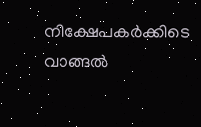നിക്ഷേപകർക്കിടെ വാങ്ങൽ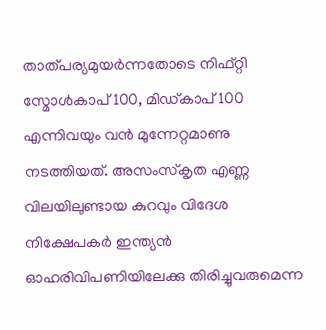താത്പര്യമുയർന്നതോടെ നിഫ്റ്റി സ്മോൾകാപ് 100, മിഡ്കാപ് 100 എന്നിവയും വൻ മുന്നേറ്റമാണു നടത്തിയത്. അസംസ്കൃത എണ്ണ വിലയിലുണ്ടായ കുറവും വിദേശ നിക്ഷേപകർ ഇന്ത്യൻ ഓഹരിവിപണിയിലേക്കു തിരിച്ചുവരുമെന്ന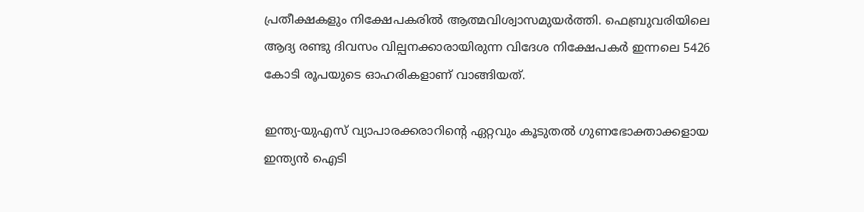പ്രതീക്ഷകളും നിക്ഷേപകരിൽ ആത്മവിശ്വാസമുയർത്തി. ഫെബ്രുവരിയിലെ ആദ്യ രണ്ടു ദിവസം വില്പനക്കാരായിരുന്ന വിദേശ നിക്ഷേപകർ ഇന്നലെ 5426 കോടി രൂപയുടെ ഓഹരികളാണ് വാങ്ങിയത്.

ഇന്ത്യ-യുഎസ് വ്യാപാരക്കരാറിന്‍റെ ഏറ്റവും കൂടുതൽ ഗുണഭോക്താക്കളായ ഇന്ത്യൻ ഐടി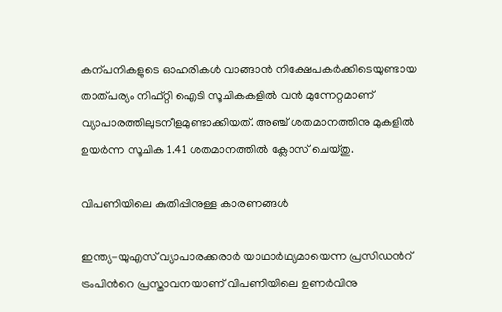കന്പനികളുടെ ഓഹരികൾ വാങ്ങാൻ നിക്ഷേപകർക്കിടെയുണ്ടായ താത്പര്യം നിഫ്റ്റി ഐടി സൂചികകളിൽ വൻ മുന്നേറ്റമാണ് വ്യാപാരത്തിലുടനീളമുണ്ടാക്കിയത്. അഞ്ച് ശതമാനത്തിനു മുകളിൽ ഉയർന്ന സൂചിക 1.41 ശതമാനത്തിൽ ക്ലോസ് ചെയ്തു.

വിപണിയിലെ കുതിപ്പിനുള്ള കാരണങ്ങൾ

ഇന്ത്യ-യുഎസ് വ്യാപാരക്കരാർ യാഥാർഥ്യമായെന്ന പ്രസിഡന്‍റ് ട്രംപിന്‍റെ പ്രസ്താവനയാണ് വിപണിയിലെ ഉണർവിനു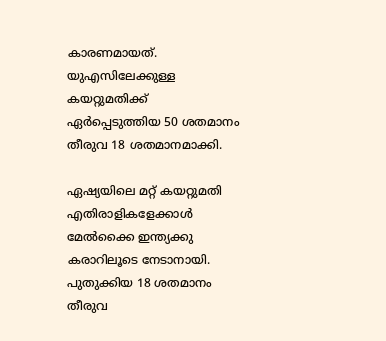കാരണമായത്. യുഎസിലേക്കുള്ള കയറ്റുമതിക്ക് ഏർപ്പെടുത്തിയ 50 ശതമാനം തീരുവ 18 ശതമാനമാക്കി.

ഏഷ്യയിലെ മറ്റ് കയറ്റുമതി എതിരാളികളേക്കാൾ മേൽക്കൈ ഇന്ത്യക്കു കരാറിലൂടെ നേടാനായി. പുതുക്കിയ 18 ശതമാനം തീരുവ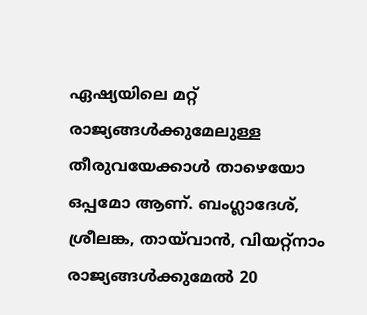ഏഷ്യയിലെ മറ്റ് രാജ്യങ്ങൾക്കുമേലുള്ള തീരുവയേക്കാൾ താഴെയോ ഒപ്പമോ ആണ്. ബംഗ്ലാദേശ്, ശ്രീലങ്ക, തായ്‌വാൻ, വിയറ്റ്നാം രാജ്യങ്ങൾക്കുമേൽ 20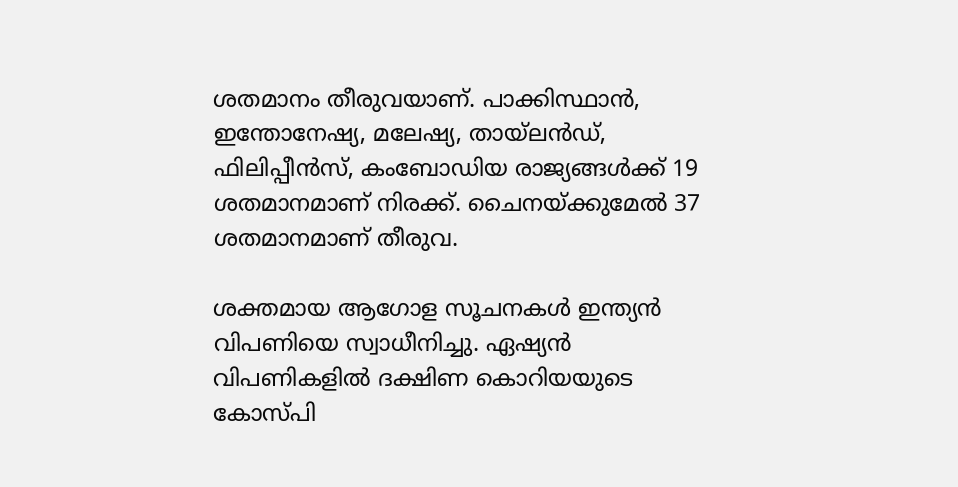ശതമാനം തീരുവയാണ്. പാക്കിസ്ഥാൻ, ഇന്തോനേഷ്യ, മലേഷ്യ, തായ്‌ലൻഡ്, ഫിലിപ്പീൻസ്, കംബോഡിയ രാജ്യങ്ങൾക്ക് 19 ശതമാനമാണ് നിരക്ക്. ചൈനയ്ക്കുമേൽ 37 ശതമാനമാണ് തീരുവ.

ശക്തമായ ആഗോള സൂചനകൾ ഇന്ത്യൻ വിപണിയെ സ്വാധീനിച്ചു. ഏഷ്യൻ വിപണികളിൽ ദക്ഷിണ കൊറിയയുടെ കോസ്പി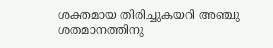ശക്തമായ തിരിച്ചുകയറി അഞ്ചു ശതമാനത്തിനു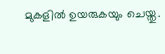മുകളിൽ ഉയരുകയും ചെയ്തു.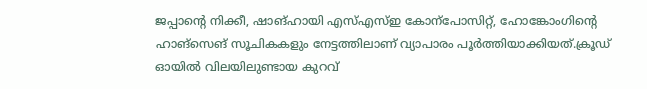ജപ്പാന്‍റെ നിക്കീ, ഷാങ്ഹായി എസ്എസ്ഇ കോന്പോസിറ്റ്, ഹോങ്കോംഗിന്‍റെ ഹാങ്സെങ് സൂചികകളും നേട്ടത്തിലാണ് വ്യാപാരം പൂർത്തിയാക്കിയത്.ക്രൂഡ് ഓയിൽ വിലയിലുണ്ടായ കുറവ്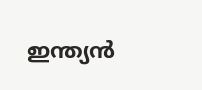ഇന്ത്യൻ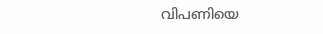വിപണിയെ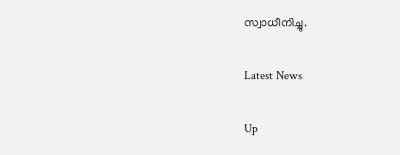സ്വാധീനിച്ചു.

Latest News

Up